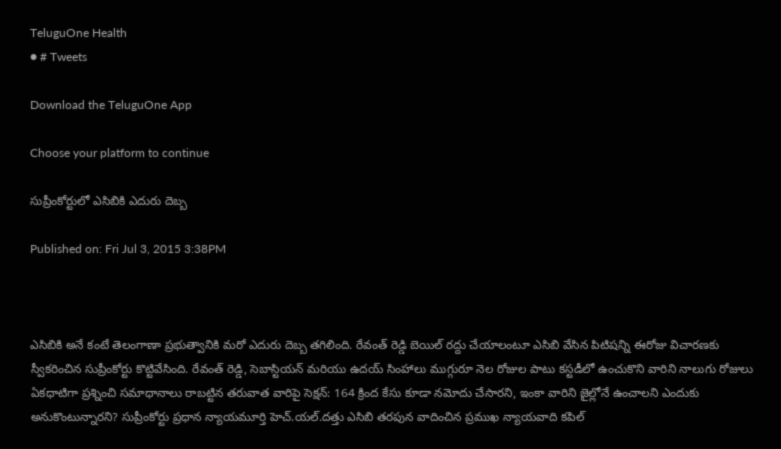TeluguOne Health
● # Tweets

Download the TeluguOne App

Choose your platform to continue

సుప్రీంకోర్టులో ఎసిబికి ఎదురు దెబ్బ

Published on: Fri Jul 3, 2015 3:38PM



ఎసిబికి అనే కంటే తెలంగాణా ప్రభుత్వానికి మరో ఎదురు దెబ్బ తగిలింది. రేవంత్ రెడ్డి బెయిల్ రద్దు చేయాలంటూ ఎసిబి వేసిన పిటిషన్ని ఈరోజు విచారణకు స్వీకరించిన సుప్రీంకోర్టు కొట్టివేసింది. రేవంత్ రెడ్డి, సెబాస్టియన్ మరియు ఉదయ్ సింహాలు ముగ్గురూ నెల రోజుల పాటు కస్టడీలో ఉంచుకొని వారిని నాలుగు రోజులు ఏకధాటిగా ప్రశ్నించి సమాధానాలు రాబట్టిన తరువాత వారిపై సెక్షన్: 164 క్రింద కేసు కూడా నమోదు చేసారని, ఇంకా వారిని జైల్లోనే ఉంచాలని ఎందుకు అనుకొంటున్నారని? సుప్రీంకోర్టు ప్రధాన న్యాయమూర్తి హెచ్.యల్.దత్తు ఎసిబి తరపున వాదించిన ప్రముఖ న్యాయవాది కపిల్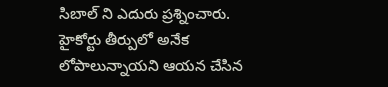సిబాల్ ని ఎదురు ప్రశ్నించారు. హైకోర్టు తీర్పులో అనేక లోపాలున్నాయని ఆయన చేసిన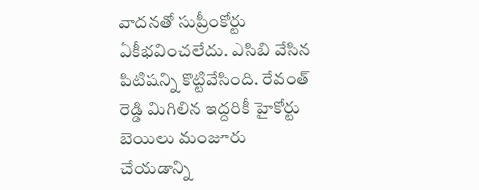వాదనతో సుప్రీంకోర్టు ఏకీభవించలేదు. ఎసిబి వేసిన పిటిషన్ని కొట్టివేసింది. రేవంత్ రెడ్డి మిగిలిన ఇద్దరికీ హైకోర్టు బెయిలు మంజూరు చేయడాన్ని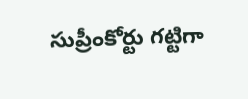సుప్రీంకోర్టు గట్టిగా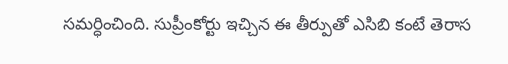సమర్ధించింది. సుప్రీంకోర్టు ఇచ్చిన ఈ తీర్పుతో ఎసిబి కంటే తెరాస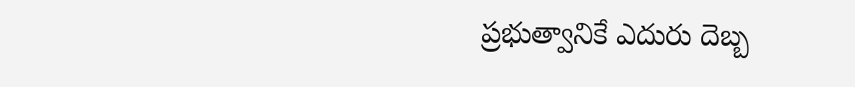ప్రభుత్వానికే ఎదురు దెబ్బ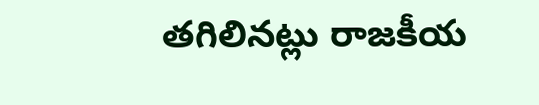తగిలినట్లు రాజకీయ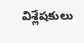విశ్లేషకులు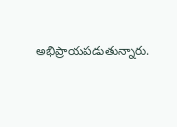అభిప్రాయపడుతున్నారు.